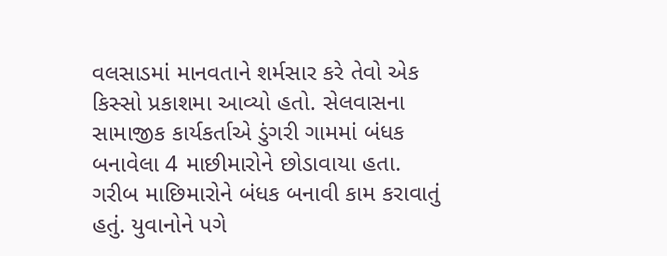વલસાડમાં માનવતાને શર્મસાર કરે તેવો એક કિસ્સો પ્રકાશમા આવ્યો હતો. સેલવાસના સામાજીક કાર્યકર્તાએ ડુંગરી ગામમાં બંધક બનાવેલા 4 માછીમારોને છોડાવાયા હતા. ગરીબ માછિમારોને બંધક બનાવી કામ કરાવાતું હતું. યુવાનોને પગે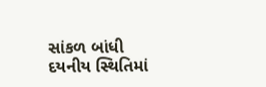સાંકળ બાંધી દયનીય સ્થિતિમાં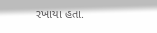રખાયા હતા.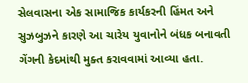સેલવાસના એક સામાજિક કાર્યકરની હિંમત અને સુઝબુઝને કારણે આ ચારેય યુવાનોને બંધક બનાવતી ગેંગની કેદમાંથી મુક્ત કરાવવામાં આવ્યા હતા.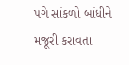પગે સાંકળો બાંધીને મજૂરી કરાવતા